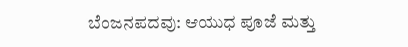ಬೆಂಜನಪದವು: ಆಯುಧ ಪೂಜೆ ಮತ್ತು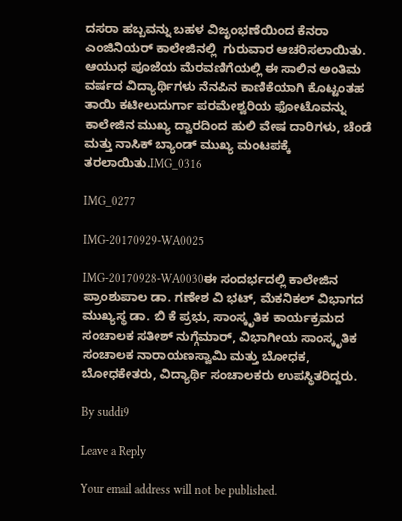ದಸರಾ ಹಬ್ಬವನ್ನು ಬಹಳ ವಿಜೃಂಭಣೆಯಿಂದ ಕೆನರಾ ಎಂಜಿನಿಯರ್ ಕಾಲೇಜಿನಲ್ಲಿ  ಗುರುವಾರ ಆಚರಿಸಲಾಯಿತು. ಆಯುಧ ಪೂಜೆಯ ಮೆರವಣಿಗೆಯಲ್ಲಿ ಈ ಸಾಲಿನ ಅಂತಿಮ ವರ್ಷದ ವಿದ್ಯಾರ್ಥಿಗಳು ನೆನಪಿನ ಕಾಣಿಕೆಯಾಗಿ ಕೊಟ್ಟಂತಹ ತಾಯಿ ಕಟೀಲುದುರ್ಗಾ ಪರಮೇಶ್ವರಿಯ ಫೋಟೊವನ್ನು ಕಾಲೇಜಿನ ಮುಖ್ಯ ದ್ವಾರದಿಂದ ಹುಲಿ ವೇಷ ದಾರಿಗಳು, ಚೆಂಡೆ ಮತ್ತು ನಾಸಿಕ್ ಬ್ಯಾಂಡ್ ಮುಖ್ಯ ಮಂಟಪಕ್ಕೆ ತರಲಾಯಿತು.IMG_0316

IMG_0277

IMG-20170929-WA0025

IMG-20170928-WA0030ಈ ಸಂದರ್ಭದಲ್ಲಿ ಕಾಲೇಜಿನ ಪ್ರಾಂಶುಪಾಲ ಡಾ. ಗಣೇಶ ವಿ ಭಟ್, ಮೆಕನಿಕಲ್ ವಿಭಾಗದ ಮುಖ್ಯಸ್ಥ ಡಾ. ಬಿ ಕೆ ಪ್ರಭು, ಸಾಂಸ್ಕೃತಿಕ ಕಾರ್ಯಕ್ರಮದ ಸಂಚಾಲಕ ಸತೀಶ್ ನುಗ್ಗೆಮಾರ್, ವಿಭಾಗೀಯ ಸಾಂಸ್ಕೃತಿಕ ಸಂಚಾಲಕ ನಾರಾಯಣಸ್ವಾಮಿ ಮತ್ತು ಬೋಧಕ, ಬೋಧಕೇತರು, ವಿದ್ಯಾರ್ಥಿ ಸಂಚಾಲಕರು ಉಪಸ್ಥಿತರಿದ್ದರು.

By suddi9

Leave a Reply

Your email address will not be published.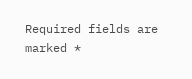Required fields are marked *